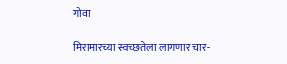गोवा

मिरामारच्या स्वच्छतेला लागणार चार-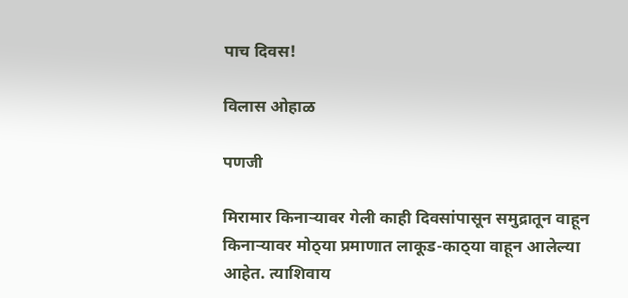पाच दिवस!

विलास ओहाळ

पणजी

मिरामार किनाऱ्यावर गेली काही दिवसांपासून समुद्रातून वाहून किनाऱ्यावर मोठ्‍या प्रमाणात लाकूड-काठ्‍या वाहून आलेल्या आहेत. त्याशिवाय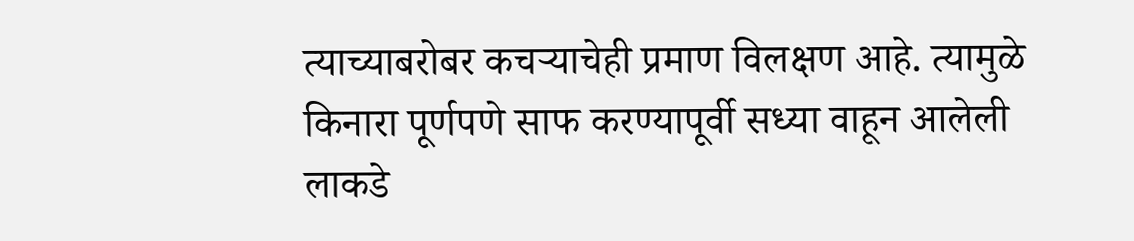त्याच्याबरोबर कचऱ्याचेही प्रमाण विलक्षण आहे. त्यामुळे किनारा पूर्णपणे साफ करण्यापूर्वी सध्या वाहून आलेली लाकडे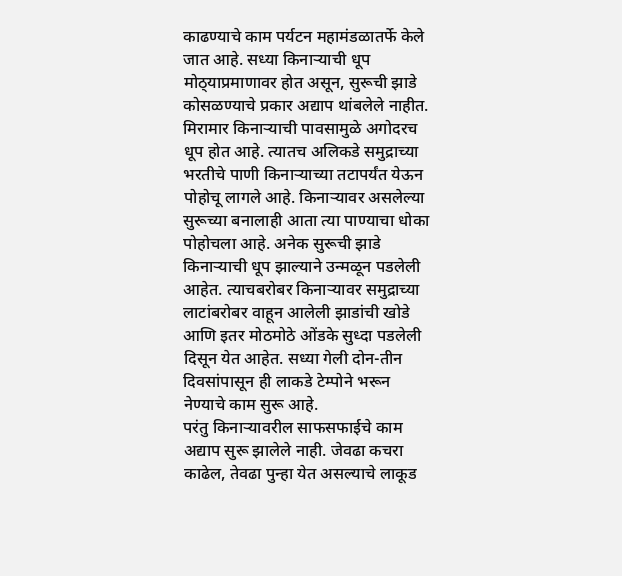काढण्याचे काम पर्यटन महामंडळातर्फे केले जात आहे. सध्या किनाऱ्याची धूप मोठ्‍याप्रमाणावर होत असून, सुरूची झाडे कोसळण्याचे प्रकार अद्याप थांबलेले नाहीत.
मिरामार किनाऱ्याची पावसामुळे अगोदरच धूप होत आहे. त्यातच अलिकडे समुद्राच्या भरतीचे पाणी किनाऱ्याच्या तटापर्यंत येऊन पोहोचू लागले आहे. किनाऱ्यावर असलेल्या सुरूच्या बनालाही आता त्या पाण्याचा धोका पोहोचला आहे. अनेक सुरूची झाडे किनाऱ्याची धूप झाल्याने उन्मळून पडलेली आहेत. त्याचबरोबर किनाऱ्यावर समुद्राच्या लाटांबरोबर वाहून आलेली झाडांची खोडे आणि इतर मोठमोठे ओंडके सुध्दा पडलेली दिसून येत आहेत. सध्या गेली दोन-तीन दिवसांपासून ही लाकडे टेम्पोने भरून नेण्याचे काम सुरू आहे.
परंतु किनाऱ्यावरील साफसफाईचे काम अद्याप सुरू झालेले नाही. जेवढा कचरा काढेल, तेवढा पुन्हा येत असल्याचे लाकूड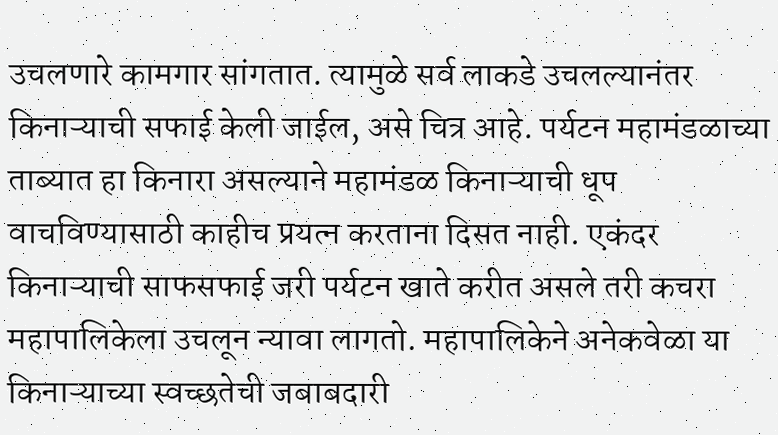उचलणारे कामगार सांगतात. त्यामुळे सर्व लाकडे उचलल्यानंतर किनाऱ्याची सफाई केली जाईल, असे चित्र आहे. पर्यटन महामंडळाच्या ताब्यात हा किनारा असल्याने महामंडळ किनाऱ्याची धूप वाचविण्यासाठी काहीच प्रयत्न करताना दिसत नाही. एकंदर किनाऱ्याची साफसफाई जरी पर्यटन खाते करीत असले तरी कचरा महापालिकेला उचलून न्यावा लागतो. महापालिकेने अनेकवेळा या किनाऱ्याच्या स्वच्छतेची जबाबदारी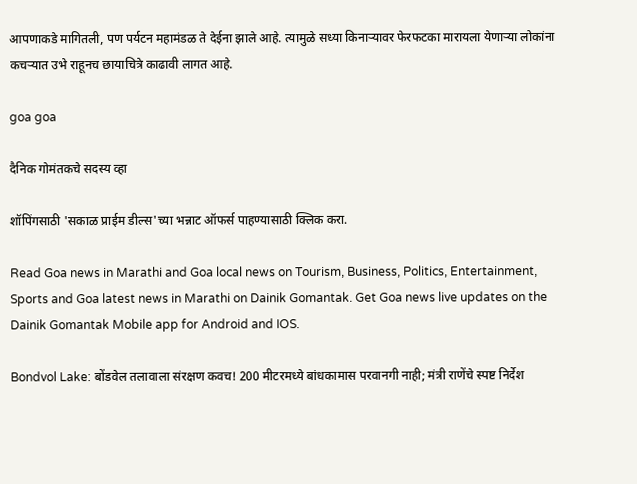आपणाकडे मागितली, पण पर्यटन महामंडळ ते देईना झाले आहे. त्यामुळे सध्या किनाऱ्यावर फेरफटका मारायला येणाऱ्या लोकांना कचऱ्यात उभे राहूनच छायाचित्रे काढावी लागत आहे.

goa goa

दैनिक गोमंतकचे सदस्य व्हा

शॉपिंगसाठी 'सकाळ प्राईम डील्स'च्या भन्नाट ऑफर्स पाहण्यासाठी क्लिक करा.

Read Goa news in Marathi and Goa local news on Tourism, Business, Politics, Entertainment, Sports and Goa latest news in Marathi on Dainik Gomantak. Get Goa news live updates on the Dainik Gomantak Mobile app for Android and IOS.

Bondvol Lake: बोंडवेल तलावाला संरक्षण कवच! 200 मीटरमध्ये बांधकामास परवानगी नाही; मंत्री राणेंचे स्पष्ट निर्देश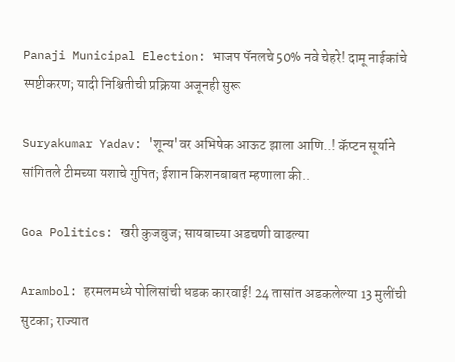Panaji Municipal Election: भाजप पॅनलचे 50% नवे चेहरे! दामू नाईकांचे स्पष्टीकरण; यादी निश्चितीची प्रक्रिया अजूनही सुरू

Suryakumar Yadav: 'शून्य'वर अभिषेक आऊट झाला आणि..! कॅप्टन सूर्याने सांगितले टीमच्या यशाचे गुपित; ईशान किशनबाबत म्हणाला की..

Goa Politics: खरी कुजबुज; सायबाच्या अडचणी वाढल्या

Arambol: हरमलमध्ये पोलिसांची धडक कारवाई! 24 तासांत अडकलेल्या 13 मुलींची सुटका; राज्यात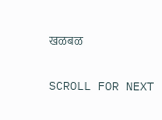खळबळ

SCROLL FOR NEXT